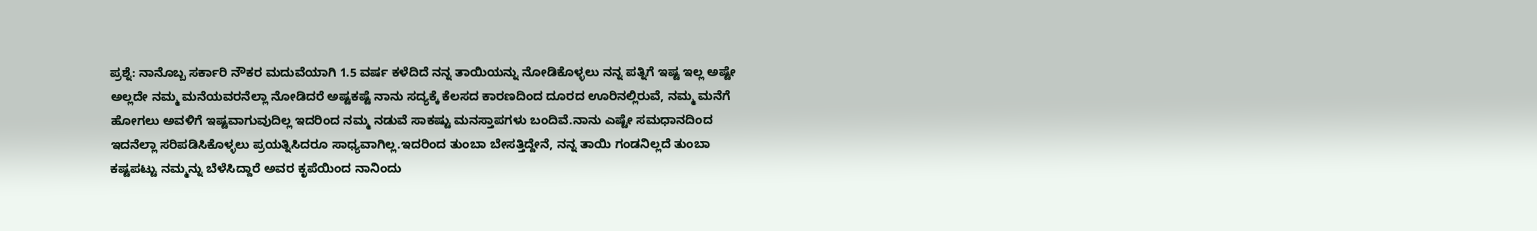ಪ್ರಶ್ನೆ: ನಾನೊಬ್ಬ ಸರ್ಕಾರಿ ನೌಕರ ಮದುವೆಯಾಗಿ 1.5 ವರ್ಷ ಕಳೆದಿದೆ ನನ್ನ ತಾಯಿಯನ್ನು ನೋಡಿಕೊಳ್ಳಲು ನನ್ನ ಪತ್ನಿಗೆ ಇಷ್ಟ ಇಲ್ಲ ಅಷ್ಟೇ ಅಲ್ಲದೇ ನಮ್ಮ ಮನೆಯವರನೆಲ್ಲಾ ನೋಡಿದರೆ ಅಷ್ಟಕಷ್ಟೆ ನಾನು ಸದ್ಯಕ್ಕೆ ಕೆಲಸದ ಕಾರಣದಿಂದ ದೂರದ ಊರಿನಲ್ಲಿರುವೆ, ನಮ್ಮ ಮನೆಗೆ ಹೋಗಲು ಅವಳಿಗೆ ಇಷ್ಟವಾಗುವುದಿಲ್ಲ ಇದರಿಂದ ನಮ್ಮ ನಡುವೆ ಸಾಕಷ್ಟು ಮನಸ್ತಾಪಗಳು ಬಂದಿವೆ.ನಾನು ಎಷ್ಟೇ ಸಮಧಾನದಿಂದ ಇದನೆಲ್ಲಾ ಸರಿಪಡಿಸಿಕೊಳ್ಳಲು ಪ್ರಯತ್ನಿಸಿದರೂ ಸಾಧ್ಯವಾಗಿಲ್ಲ.ಇದರಿಂದ ತುಂಬಾ ಬೇಸತ್ತಿದ್ದೇನೆ, ನನ್ನ ತಾಯಿ ಗಂಡನಿಲ್ಲದೆ ತುಂಬಾ ಕಷ್ಟಪಟ್ಟು ನಮ್ಮನ್ನು ಬೆಳೆಸಿದ್ದಾರೆ ಅವರ ಕೃಪೆಯಿಂದ ನಾನಿಂದು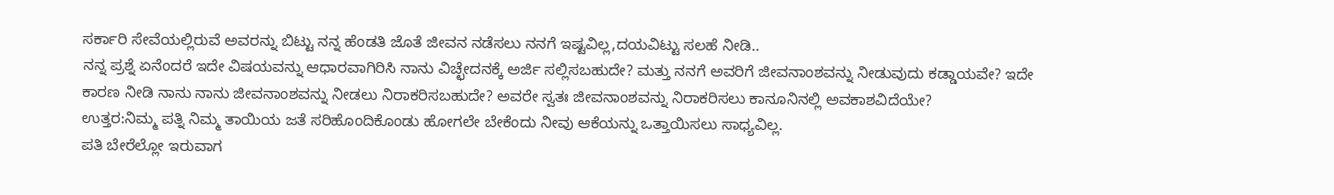ಸರ್ಕಾರಿ ಸೇವೆಯಲ್ಲಿರುವೆ ಅವರನ್ನು ಬಿಟ್ಟು ನನ್ನ ಹೆಂಡತಿ ಜೊತೆ ಜೀವನ ನಡೆಸಲು ನನಗೆ ಇಷ್ಟವಿಲ್ಲ,ದಯವಿಟ್ಟು ಸಲಹೆ ನೀಡಿ..
ನನ್ನ ಪ್ರಶ್ನೆ ಏನೆಂದರೆ ಇದೇ ವಿಷಯವನ್ನು ಆಧಾರವಾಗಿರಿಸಿ ನಾನು ವಿಚ್ಛೇದನಕ್ಕೆ ಅರ್ಜಿ ಸಲ್ಲಿಸಬಹುದೇ? ಮತ್ತು ನನಗೆ ಅವರಿಗೆ ಜೀವನಾಂಶವನ್ನು ನೀಡುವುದು ಕಡ್ಡಾಯವೇ? ಇದೇ ಕಾರಣ ನೀಡಿ ನಾನು ನಾನು ಜೀವನಾಂಶವನ್ನು ನೀಡಲು ನಿರಾಕರಿಸಬಹುದೇ? ಅವರೇ ಸ್ವತಃ ಜೀವನಾಂಶವನ್ನು ನಿರಾಕರಿಸಲು ಕಾನೂನಿನಲ್ಲಿ ಅವಕಾಶವಿದೆಯೇ?
ಉತ್ತರ:ನಿಮ್ಮ ಪತ್ನಿ ನಿಮ್ಮ ತಾಯಿಯ ಜತೆ ಸರಿಹೊಂದಿಕೊಂಡು ಹೋಗಲೇ ಬೇಕೆಂದು ನೀವು ಆಕೆಯನ್ನು ಒತ್ತಾಯಿಸಲು ಸಾಧ್ಯವಿಲ್ಲ.
ಪತಿ ಬೇರೆಲ್ಲೋ ಇರುವಾಗ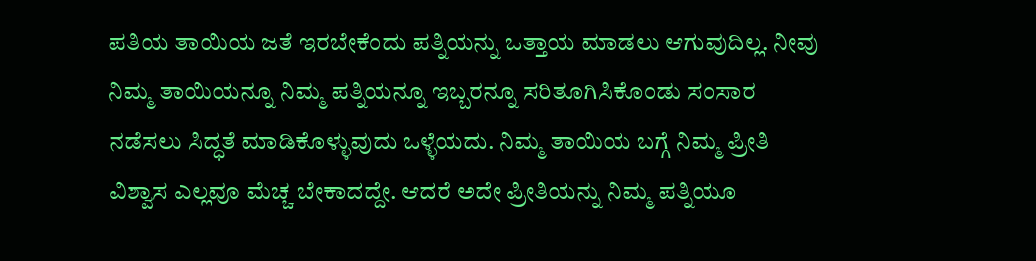ಪತಿಯ ತಾಯಿಯ ಜತೆ ಇರಬೇಕೆಂದು ಪತ್ನಿಯನ್ನು ಒತ್ತಾಯ ಮಾಡಲು ಆಗುವುದಿಲ್ಲ. ನೀವು ನಿಮ್ಮ ತಾಯಿಯನ್ನೂ ನಿಮ್ಮ ಪತ್ನಿಯನ್ನೂ ಇಬ್ಬರನ್ನೂ ಸರಿತೂಗಿಸಿಕೊಂಡು ಸಂಸಾರ ನಡೆಸಲು ಸಿದ್ಧತೆ ಮಾಡಿಕೊಳ್ಳುವುದು ಒಳ್ಳೆಯದು. ನಿಮ್ಮ ತಾಯಿಯ ಬಗ್ಗೆ ನಿಮ್ಮ ಪ್ರೀತಿ ವಿಶ್ವಾಸ ಎಲ್ಲವೂ ಮೆಚ್ಚ ಬೇಕಾದದ್ದೇ. ಆದರೆ ಅದೇ ಪ್ರೀತಿಯನ್ನು ನಿಮ್ಮ ಪತ್ನಿಯೂ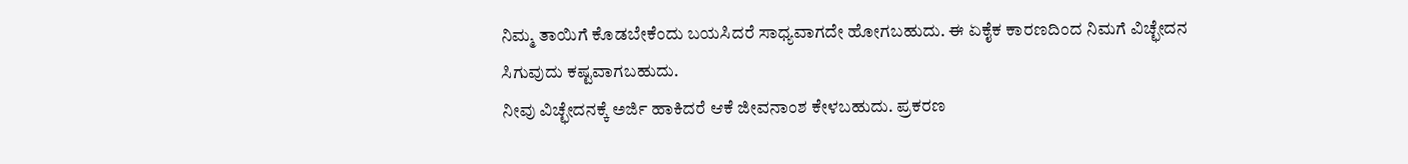ನಿಮ್ಮ ತಾಯಿಗೆ ಕೊಡಬೇಕೆಂದು ಬಯಸಿದರೆ ಸಾಧ್ಯವಾಗದೇ ಹೋಗಬಹುದು. ಈ ಏಕೈಕ ಕಾರಣದಿಂದ ನಿಮಗೆ ವಿಚ್ಛೇದನ ಸಿಗುವುದು ಕಷ್ಟವಾಗಬಹುದು.
ನೀವು ವಿಚ್ಛೇದನಕ್ಕೆ ಅರ್ಜಿ ಹಾಕಿದರೆ ಆಕೆ ಜೀವನಾಂಶ ಕೇಳಬಹುದು. ಪ್ರಕರಣ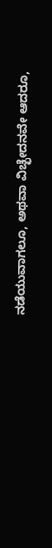ನಡೆಯುವಾಗಲೂ, ಅಥವಾ ವಿಚ್ಛೇದನವೇ ಆದರೂ,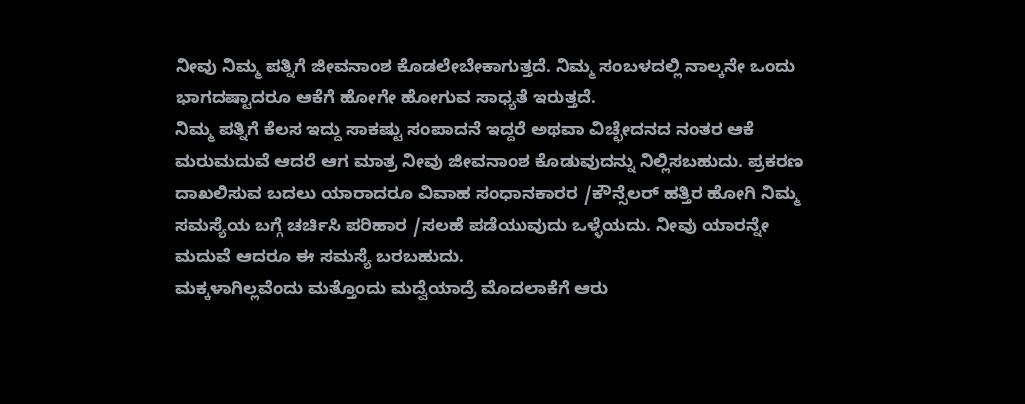ನೀವು ನಿಮ್ಮ ಪತ್ನಿಗೆ ಜೀವನಾಂಶ ಕೊಡಲೇಬೇಕಾಗುತ್ತದೆ. ನಿಮ್ಮ ಸಂಬಳದಲ್ಲಿ ನಾಲ್ಕನೇ ಒಂದು ಭಾಗದಷ್ಟಾದರೂ ಆಕೆಗೆ ಹೋಗೇ ಹೋಗುವ ಸಾಧ್ಯತೆ ಇರುತ್ತದೆ.
ನಿಮ್ಮ ಪತ್ನಿಗೆ ಕೆಲಸ ಇದ್ದು ಸಾಕಷ್ಟು ಸಂಪಾದನೆ ಇದ್ದರೆ ಅಥವಾ ವಿಚ್ಛೇದನದ ನಂತರ ಆಕೆ ಮರುಮದುವೆ ಆದರೆ ಆಗ ಮಾತ್ರ ನೀವು ಜೀವನಾಂಶ ಕೊಡುವುದನ್ನು ನಿಲ್ಲಿಸಬಹುದು. ಪ್ರಕರಣ ದಾಖಲಿಸುವ ಬದಲು ಯಾರಾದರೂ ವಿವಾಹ ಸಂಧಾನಕಾರರ /ಕೌನ್ಸೆಲರ್ ಹತ್ತಿರ ಹೋಗಿ ನಿಮ್ಮ ಸಮಸ್ಯೆಯ ಬಗ್ಗೆ ಚರ್ಚಿಸಿ ಪರಿಹಾರ /ಸಲಹೆ ಪಡೆಯುವುದು ಒಳ್ಳೆಯದು. ನೀವು ಯಾರನ್ನೇ ಮದುವೆ ಆದರೂ ಈ ಸಮಸ್ಯೆ ಬರಬಹುದು.
ಮಕ್ಕಳಾಗಿಲ್ಲವೆಂದು ಮತ್ತೊಂದು ಮದ್ವೆಯಾದ್ರೆ ಮೊದಲಾಕೆಗೆ ಆರು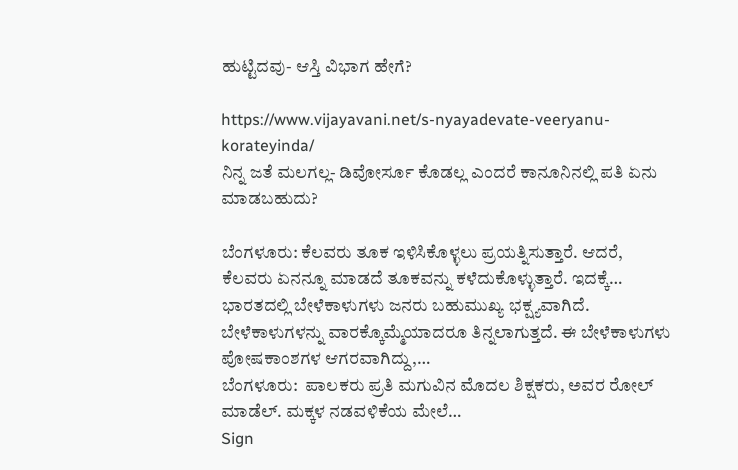ಹುಟ್ಟಿದವು- ಆಸ್ತಿ ವಿಭಾಗ ಹೇಗೆ?

https://www.vijayavani.net/s-nyayadevate-veeryanu-korateyinda/
ನಿನ್ನ ಜತೆ ಮಲಗಲ್ಲ- ಡಿವೋರ್ಸೂ ಕೊಡಲ್ಲ ಎಂದರೆ ಕಾನೂನಿನಲ್ಲಿ ಪತಿ ಏನು ಮಾಡಬಹುದು?

ಬೆಂಗಳೂರು: ಕೆಲವರು ತೂಕ ಇಳಿಸಿಕೊಳ್ಳಲು ಪ್ರಯತ್ನಿಸುತ್ತಾರೆ. ಆದರೆ, ಕೆಲವರು ಏನನ್ನೂ ಮಾಡದೆ ತೂಕವನ್ನು ಕಳೆದುಕೊಳ್ಳುತ್ತಾರೆ. ಇದಕ್ಕೆ…
ಭಾರತದಲ್ಲಿ ಬೇಳೆಕಾಳುಗಳು ಜನರು ಬಹುಮುಖ್ಯ ಭಕ್ಷ್ಯವಾಗಿದೆ. ಬೇಳೆಕಾಳುಗಳನ್ನು ವಾರಕ್ಕೊಮ್ಮೆಯಾದರೂ ತಿನ್ನಲಾಗುತ್ತದೆ. ಈ ಬೇಳೆಕಾಳುಗಳು ಪೋಷಕಾಂಶಗಳ ಆಗರವಾಗಿದ್ದು,…
ಬೆಂಗಳೂರು:  ಪಾಲಕರು ಪ್ರತಿ ಮಗುವಿನ ಮೊದಲ ಶಿಕ್ಷಕರು, ಅವರ ರೋಲ್ ಮಾಡೆಲ್. ಮಕ್ಕಳ ನಡವಳಿಕೆಯ ಮೇಲೆ…
Sign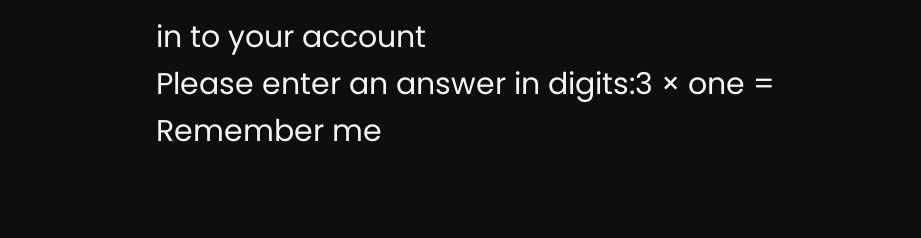in to your account
Please enter an answer in digits:3 × one =
Remember me